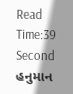Read Time:39 Second
હનુમાન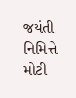જયંતી નિમિત્તે મોટી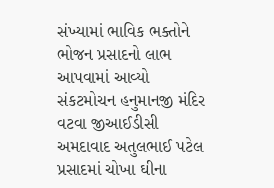સંખ્યામાં ભાવિક ભક્તોને ભોજન પ્રસાદનો લાભ આપવામાં આવ્યો સંકટમોચન હનુમાનજી મંદિર વટવા જીઆઈડીસી અમદાવાદ અતુલભાઈ પટેલ પ્રસાદમાં ચોખા ઘીના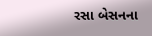રસા બેસનના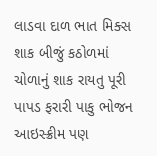લાડવા દાળ ભાત મિક્સ શાક બીજું કઠોળમાં ચોળાનું શાક રાયતુ પૂરી પાપડ ફરારી પાકુ ભોજન આઇસ્ક્રીમ પણ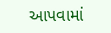આપવામાં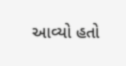આવ્યો હતો